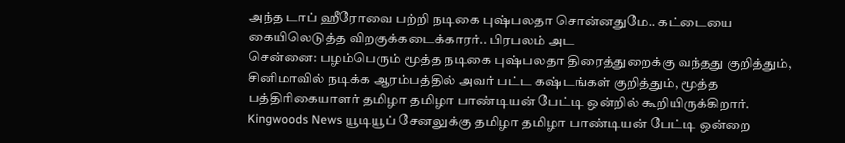அந்த டாப் ஹீரோவை பற்றி நடிகை புஷ்பலதா சொன்னதுமே.. கட்டையை கையிலெடுத்த விறகுக்கடைக்காரர்.. பிரபலம் அட
சென்னை: பழம்பெரும் மூத்த நடிகை புஷ்பலதா திரைத்துறைக்கு வந்தது குறித்தும், சினிமாவில் நடிக்க ஆரம்பத்தில் அவர் பட்ட கஷ்டங்கள் குறித்தும், மூத்த பத்திரிகையாளர் தமிழா தமிழா பாண்டியன் பேட்டி ஒன்றில் கூறியிருக்கிறார்.
Kingwoods News யூடியூப் சேனலுக்கு தமிழா தமிழா பாண்டியன் பேட்டி ஒன்றை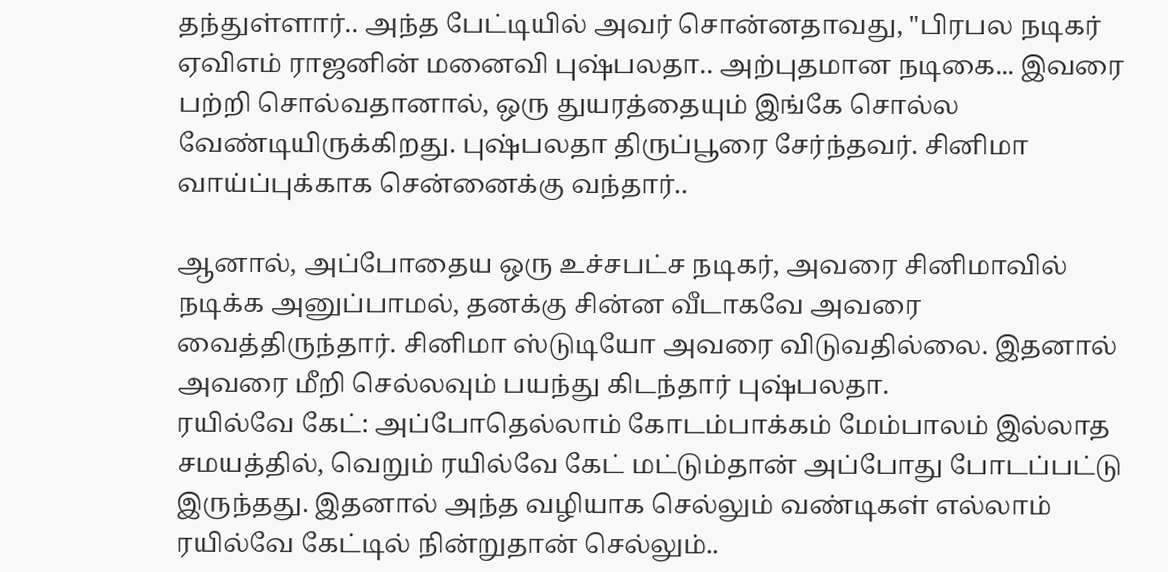தந்துள்ளார்.. அந்த பேட்டியில் அவர் சொன்னதாவது, "பிரபல நடிகர் ஏவிஎம் ராஜனின் மனைவி புஷ்பலதா.. அற்புதமான நடிகை... இவரை பற்றி சொல்வதானால், ஒரு துயரத்தையும் இங்கே சொல்ல வேண்டியிருக்கிறது. புஷ்பலதா திருப்பூரை சேர்ந்தவர். சினிமா வாய்ப்புக்காக சென்னைக்கு வந்தார்..

ஆனால், அப்போதைய ஒரு உச்சபட்ச நடிகர், அவரை சினிமாவில் நடிக்க அனுப்பாமல், தனக்கு சின்ன வீடாகவே அவரை வைத்திருந்தார். சினிமா ஸ்டுடியோ அவரை விடுவதில்லை. இதனால் அவரை மீறி செல்லவும் பயந்து கிடந்தார் புஷ்பலதா.
ரயில்வே கேட்: அப்போதெல்லாம் கோடம்பாக்கம் மேம்பாலம் இல்லாத சமயத்தில், வெறும் ரயில்வே கேட் மட்டும்தான் அப்போது போடப்பட்டு இருந்தது. இதனால் அந்த வழியாக செல்லும் வண்டிகள் எல்லாம் ரயில்வே கேட்டில் நின்றுதான் செல்லும்..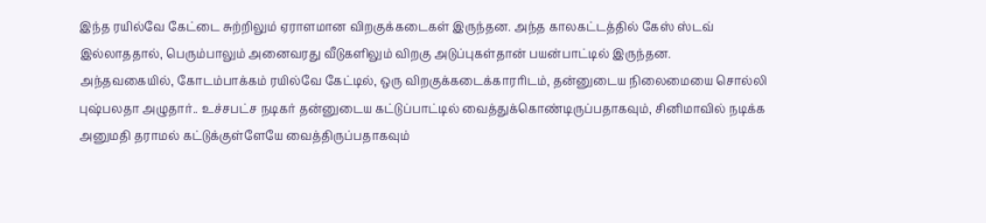இந்த ரயில்வே கேட்டை சுற்றிலும் ஏராளமான விறகுக்கடைகள் இருந்தன. அந்த காலகட்டத்தில் கேஸ் ஸ்டவ் இல்லாததால், பெரும்பாலும் அனைவரது வீடுகளிலும் விறகு அடுப்புகள்தான் பயன்பாட்டில் இருந்தன.
அந்தவகையில், கோடம்பாக்கம் ரயில்வே கேட்டில், ஒரு விறகுக்கடைக்காரரிடம், தன்னுடைய நிலைமையை சொல்லி புஷ்பலதா அழுதார்.. உச்சபட்ச நடிகர் தன்னுடைய கட்டுப்பாட்டில் வைத்துக்கொண்டிருப்பதாகவும், சினிமாவில் நடிக்க அனுமதி தராமல் கட்டுக்குள்ளேயே வைத்திருப்பதாகவும்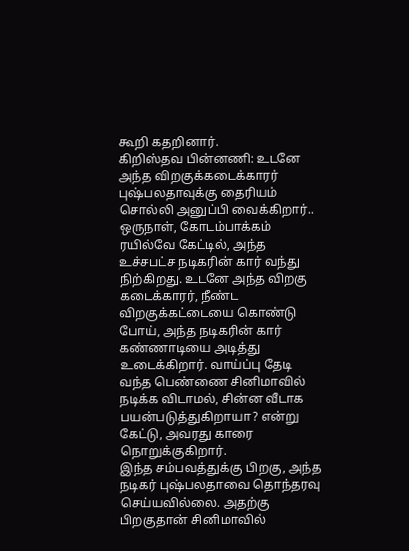கூறி கதறினார்.
கிறிஸ்தவ பின்னணி: உடனே அந்த விறகுக்கடைக்காரர் புஷ்பலதாவுக்கு தைரியம் சொல்லி அனுப்பி வைக்கிறார்.. ஒருநாள், கோடம்பாக்கம் ரயில்வே கேட்டில், அந்த உச்சபட்ச நடிகரின் கார் வந்து நிற்கிறது. உடனே அந்த விறகு கடைக்காரர், நீண்ட விறகுக்கட்டையை கொண்டு போய், அந்த நடிகரின் கார் கண்ணாடியை அடித்து உடைக்கிறார். வாய்ப்பு தேடி வந்த பெண்ணை சினிமாவில் நடிக்க விடாமல், சின்ன வீடாக பயன்படுத்துகிறாயா? என்று கேட்டு, அவரது காரை நொறுக்குகிறார்.
இந்த சம்பவத்துக்கு பிறகு, அந்த நடிகர் புஷ்பலதாவை தொந்தரவு செய்யவில்லை. அதற்கு பிறகுதான் சினிமாவில்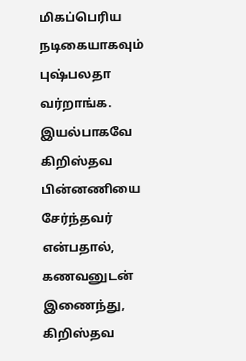மிகப்பெரிய நடிகையாகவும் புஷ்பலதா வர்றாங்க. இயல்பாகவே கிறிஸ்தவ பின்னணியை சேர்ந்தவர் என்பதால், கணவனுடன் இணைந்து, கிறிஸ்தவ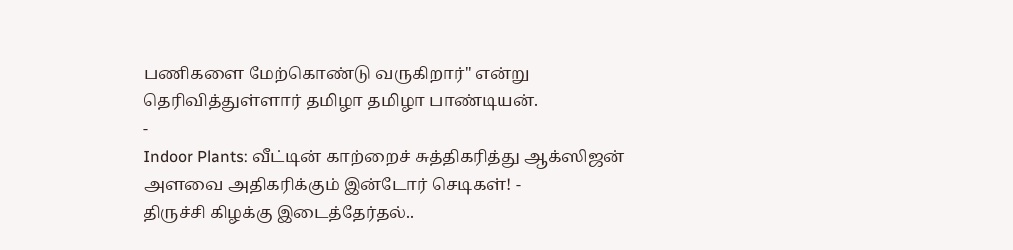பணிகளை மேற்கொண்டு வருகிறார்" என்று தெரிவித்துள்ளார் தமிழா தமிழா பாண்டியன்.
-
Indoor Plants: வீட்டின் காற்றைச் சுத்திகரித்து ஆக்ஸிஜன் அளவை அதிகரிக்கும் இன்டோர் செடிகள்! -
திருச்சி கிழக்கு இடைத்தேர்தல்..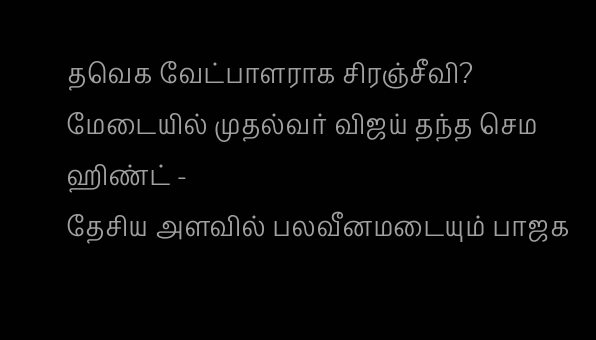தவெக வேட்பாளராக சிரஞ்சீவி? மேடையில் முதல்வர் விஜய் தந்த செம ஹிண்ட் -
தேசிய அளவில் பலவீனமடையும் பாஜக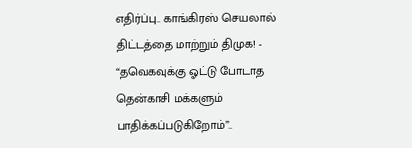எதிர்ப்பு.. காங்கிரஸ் செயலால் திட்டத்தை மாற்றும் திமுக! -
“தவெகவுக்கு ஓட்டு போடாத தென்காசி மக்களும் பாதிக்கப்படுகிறோம்”..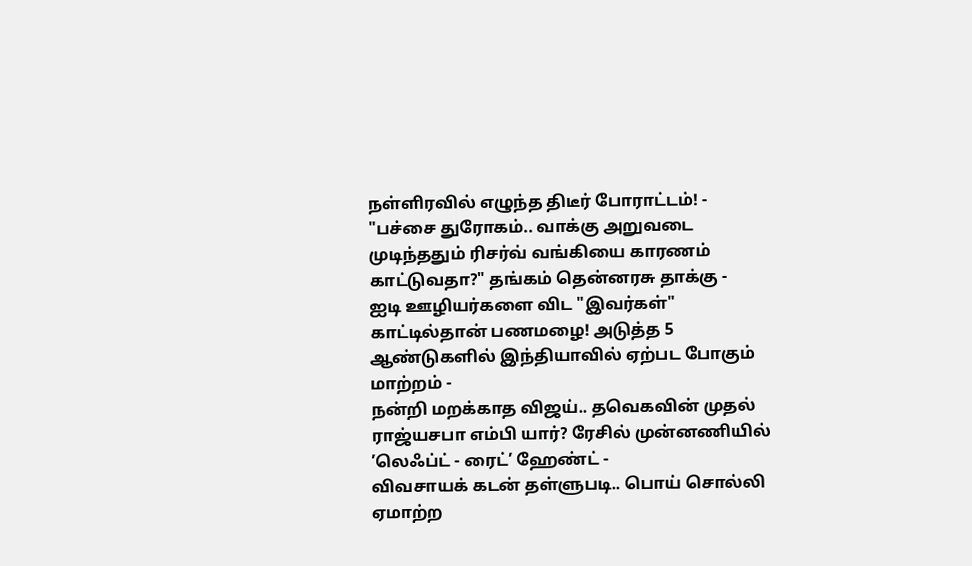நள்ளிரவில் எழுந்த திடீர் போராட்டம்! -
"பச்சை துரோகம்.. வாக்கு அறுவடை முடிந்ததும் ரிசர்வ் வங்கியை காரணம் காட்டுவதா?" தங்கம் தென்னரசு தாக்கு -
ஐடி ஊழியர்களை விட "இவர்கள்" காட்டில்தான் பணமழை! அடுத்த 5 ஆண்டுகளில் இந்தியாவில் ஏற்பட போகும் மாற்றம் -
நன்றி மறக்காத விஜய்.. தவெகவின் முதல் ராஜ்யசபா எம்பி யார்? ரேசில் முன்னணியில் ’லெஃப்ட் - ரைட்’ ஹேண்ட் -
விவசாயக் கடன் தள்ளுபடி.. பொய் சொல்லி ஏமாற்ற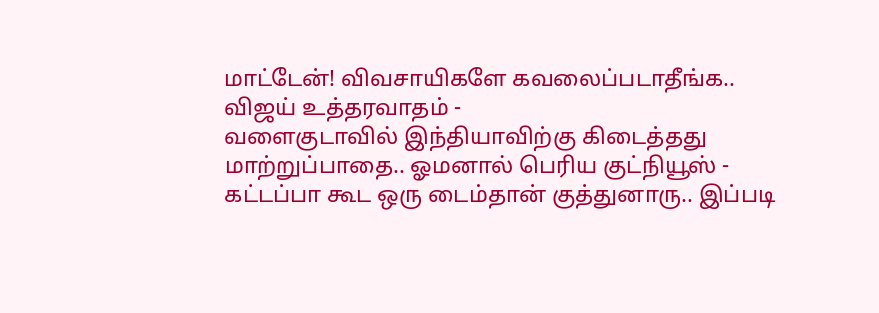மாட்டேன்! விவசாயிகளே கவலைப்படாதீங்க.. விஜய் உத்தரவாதம் -
வளைகுடாவில் இந்தியாவிற்கு கிடைத்தது மாற்றுப்பாதை.. ஓமனால் பெரிய குட்நியூஸ் -
கட்டப்பா கூட ஒரு டைம்தான் குத்துனாரு.. இப்படி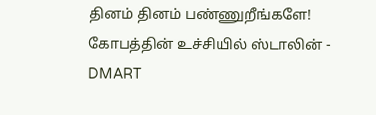தினம் தினம் பண்ணுறீங்களே! கோபத்தின் உச்சியில் ஸ்டாலின் -
DMART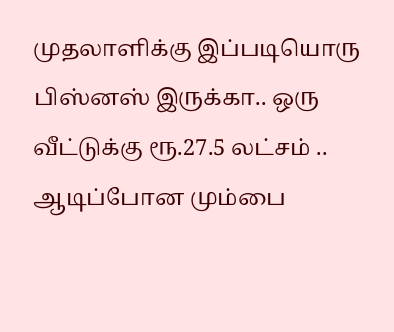முதலாளிக்கு இப்படியொரு பிஸ்னஸ் இருக்கா.. ஒரு வீட்டுக்கு ரூ.27.5 லட்சம் .. ஆடிப்போன மும்பை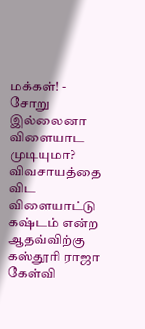மக்கள்! -
சோறு இல்லைனா விளையாட முடியுமா? விவசாயத்தை விட விளையாட்டு கஷ்டம் என்ற ஆதவ்விற்கு கஸ்தூரி ராஜா கேள்வி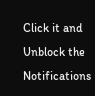Click it and Unblock the Notifications